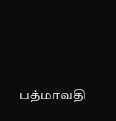பத்மாவதி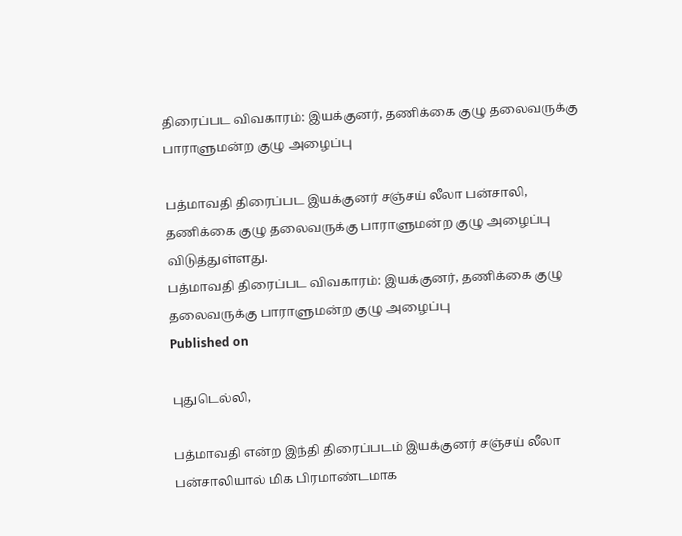திரைப்பட விவகாரம்: இயக்குனர், தணிக்கை குழு தலைவருக்கு பாராளுமன்ற குழு அழைப்பு

பத்மாவதி திரைப்பட இயக்குனர் சஞ்சய் லீலா பன்சாலி, தணிக்கை குழு தலைவருக்கு பாராளுமன்ற குழு அழைப்பு விடுத்துள்ளது.
பத்மாவதி திரைப்பட விவகாரம்: இயக்குனர், தணிக்கை குழு தலைவருக்கு பாராளுமன்ற குழு அழைப்பு
Published on

புதுடெல்லி,

பத்மாவதி என்ற இந்தி திரைப்படம் இயக்குனர் சஞ்சய் லீலா பன்சாலியால் மிக பிரமாண்டமாக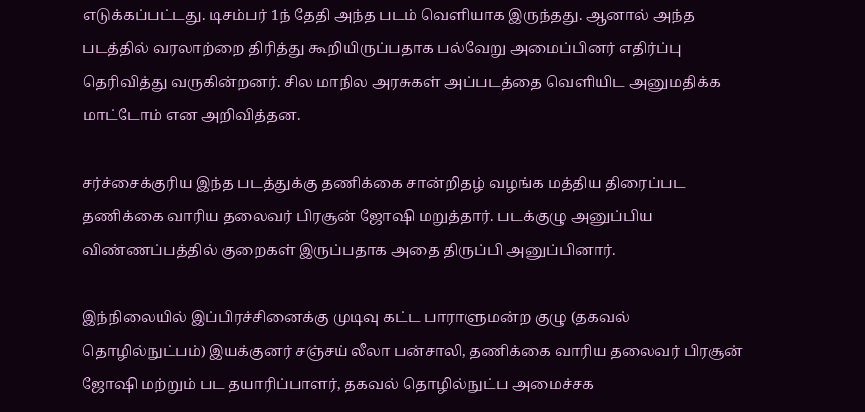எடுக்கப்பட்டது. டிசம்பர் 1ந் தேதி அந்த படம் வெளியாக இருந்தது. ஆனால் அந்த படத்தில் வரலாற்றை திரித்து கூறியிருப்பதாக பல்வேறு அமைப்பினர் எதிர்ப்பு தெரிவித்து வருகின்றனர். சில மாநில அரசுகள் அப்படத்தை வெளியிட அனுமதிக்க மாட்டோம் என அறிவித்தன.

சர்ச்சைக்குரிய இந்த படத்துக்கு தணிக்கை சான்றிதழ் வழங்க மத்திய திரைப்பட தணிக்கை வாரிய தலைவர் பிரசூன் ஜோஷி மறுத்தார். படக்குழு அனுப்பிய விண்ணப்பத்தில் குறைகள் இருப்பதாக அதை திருப்பி அனுப்பினார்.

இந்நிலையில் இப்பிரச்சினைக்கு முடிவு கட்ட பாராளுமன்ற குழு (தகவல் தொழில்நுட்பம்) இயக்குனர் சஞ்சய் லீலா பன்சாலி, தணிக்கை வாரிய தலைவர் பிரசூன் ஜோஷி மற்றும் பட தயாரிப்பாளர், தகவல் தொழில்நுட்ப அமைச்சக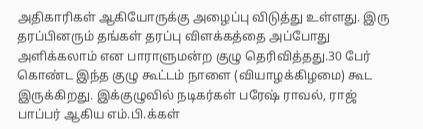அதிகாரிகள் ஆகியோருக்கு அழைப்பு விடுத்து உள்ளது. இரு தரப்பினரும் தங்கள் தரப்பு விளக்கத்தை அப்போது அளிக்கலாம் என பாராளுமன்ற குழு தெரிவித்தது.30 பேர் கொண்ட இந்த குழு கூட்டம் நாளை (வியாழக்கிழமை) கூட இருக்கிறது. இக்குழுவில் நடிகர்கள் பரேஷ் ராவல், ராஜ் பாப்பர் ஆகிய எம்.பி.க்கள்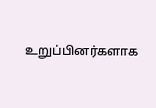உறுப்பினர்களாக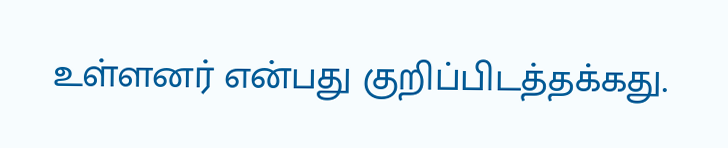உள்ளனர் என்பது குறிப்பிடத்தக்கது.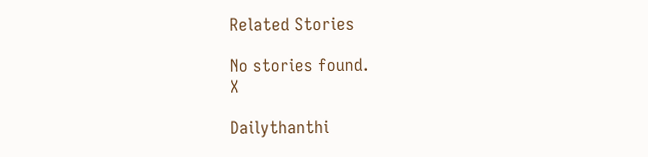Related Stories

No stories found.
X

Dailythanthi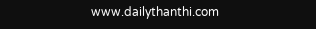www.dailythanthi.com